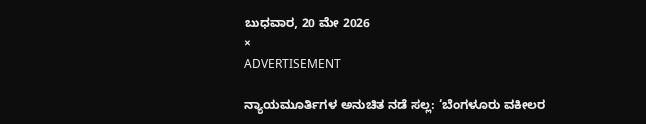ಬುಧವಾರ, 20 ಮೇ 2026
×
ADVERTISEMENT

ನ್ಯಾಯಮೂರ್ತಿಗಳ ಅನುಚಿತ ನಡೆ ಸಲ್ಲ: ‘ಬೆಂಗಳೂರು ವಕೀಲರ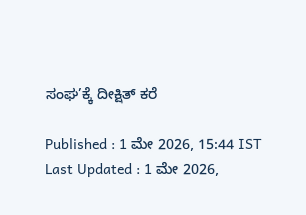ಸಂಘ’ಕ್ಕೆ ದೀಕ್ಷಿತ್‌ ಕರೆ

Published : 1 ಮೇ 2026, 15:44 IST
Last Updated : 1 ಮೇ 2026,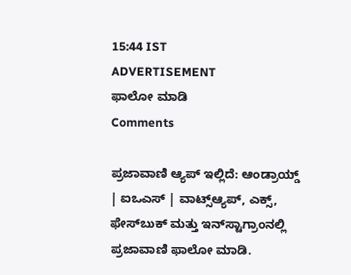15:44 IST
ADVERTISEMENT
ಫಾಲೋ ಮಾಡಿ
Comments

ಪ್ರಜಾವಾಣಿ ಆ್ಯಪ್ ಇಲ್ಲಿದೆ: ಆಂಡ್ರಾಯ್ಡ್ | ಐಒಎಸ್ | ವಾಟ್ಸ್ಆ್ಯಪ್, ಎಕ್ಸ್, ಫೇಸ್‌ಬುಕ್ ಮತ್ತು ಇನ್‌ಸ್ಟಾಗ್ರಾಂನಲ್ಲಿ ಪ್ರಜಾವಾಣಿ ಫಾಲೋ ಮಾಡಿ.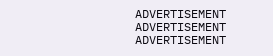ADVERTISEMENT
ADVERTISEMENT
ADVERTISEMENT